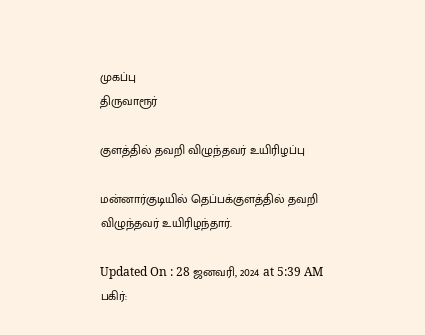முகப்பு
திருவாரூர்

குளத்தில் தவறி விழுந்தவர் உயிரிழப்பு

மன்னார்குடியில் தெப்பக்குளத்தில் தவறி விழுந்தவர் உயிரிழந்தார்.

Updated On : 28 ஜனவரி, 2024 at 5:39 AM
பகிர்: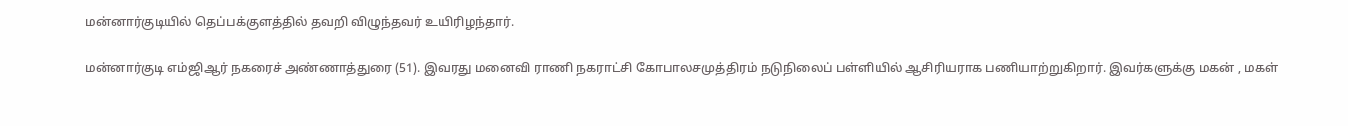மன்னார்குடியில் தெப்பக்குளத்தில் தவறி விழுந்தவர் உயிரிழந்தார்.

மன்னார்குடி எம்ஜிஆர் நகரைச் அண்ணாத்துரை (51). இவரது மனைவி ராணி நகராட்சி கோபாலசமுத்திரம் நடுநிலைப் பள்ளியில் ஆசிரியராக பணியாற்றுகிறார். இவர்களுக்கு மகன் , மகள்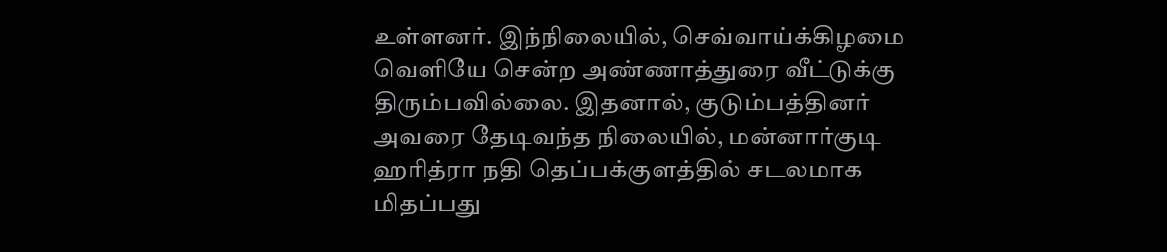உள்ளனர். இந்நிலையில், செவ்வாய்க்கிழமை வெளியே சென்ற அண்ணாத்துரை வீட்டுக்கு திரும்பவில்லை. இதனால், குடும்பத்தினர் அவரை தேடிவந்த நிலையில், மன்னார்குடி ஹரித்ரா நதி தெப்பக்குளத்தில் சடலமாக மிதப்பது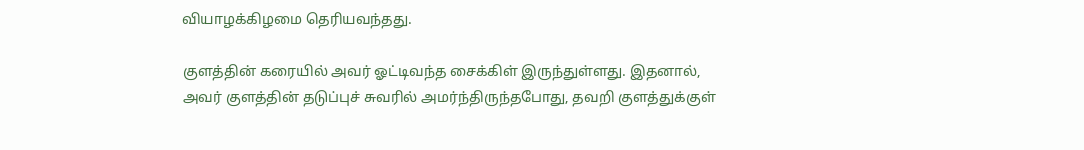வியாழக்கிழமை தெரியவந்தது.

குளத்தின் கரையில் அவர் ஓட்டிவந்த சைக்கிள் இருந்துள்ளது. இதனால், அவர் குளத்தின் தடுப்புச் சுவரில் அமர்ந்திருந்தபோது, தவறி குளத்துக்குள்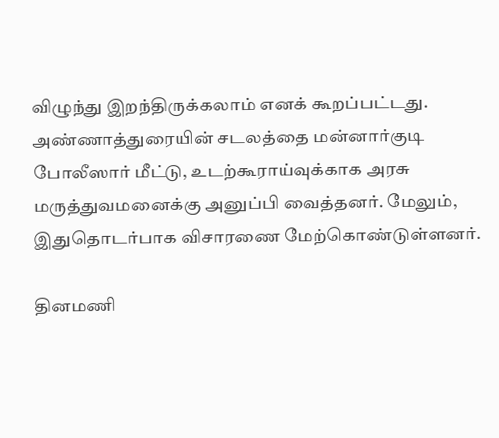விழுந்து இறந்திருக்கலாம் எனக் கூறப்பட்டது. அண்ணாத்துரையின் சடலத்தை மன்னார்குடி போலீஸார் மீட்டு, உடற்கூராய்வுக்காக அரசு மருத்துவமனைக்கு அனுப்பி வைத்தனர். மேலும், இதுதொடர்பாக விசாரணை மேற்கொண்டுள்ளனர்.

தினமணி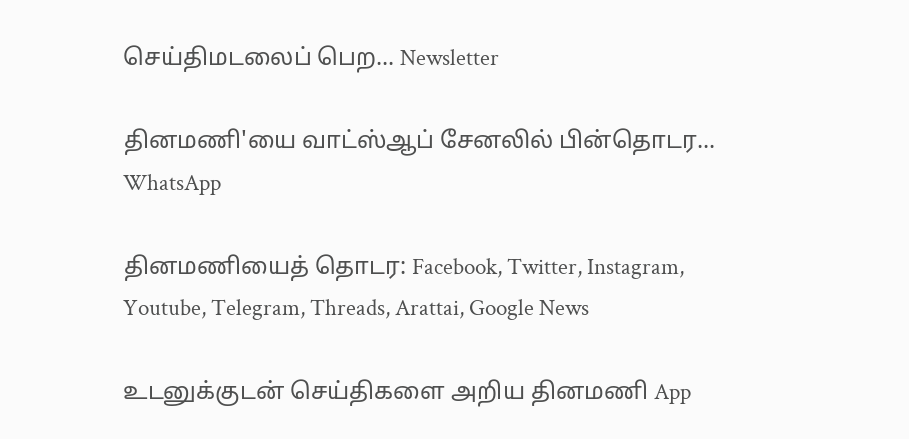செய்திமடலைப் பெற... Newsletter

தினமணி'யை வாட்ஸ்ஆப் சேனலில் பின்தொடர... WhatsApp

தினமணியைத் தொடர: Facebook, Twitter, Instagram, Youtube, Telegram, Threads, Arattai, Google News

உடனுக்குடன் செய்திகளை அறிய தினமணி App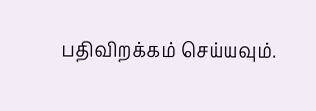பதிவிறக்கம் செய்யவும்.